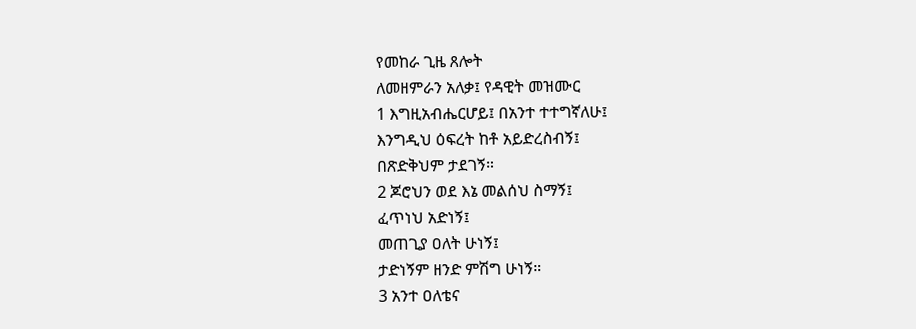የመከራ ጊዜ ጸሎት
ለመዘምራን አለቃ፤ የዳዊት መዝሙር
1 እግዚአብሔርሆይ፤ በአንተ ተተግኛለሁ፤
እንግዲህ ዕፍረት ከቶ አይድረስብኝ፤
በጽድቅህም ታደገኝ።
2 ጆሮህን ወደ እኔ መልሰህ ስማኝ፤
ፈጥነህ አድነኝ፤
መጠጊያ ዐለት ሁነኝ፤
ታድነኝም ዘንድ ምሽግ ሁነኝ።
3 አንተ ዐለቴና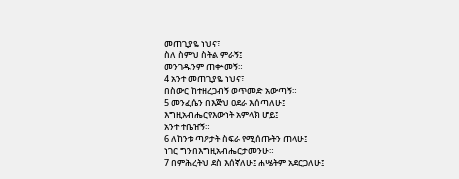መጠጊያዬ ነህና፣
ስለ ስምህ ስትል ምራኝ፤
መንገዱንም ጠቍመኝ።
4 አንተ መጠጊያዬ ነህና፣
በስውር ከተዘረጋብኝ ወጥመድ አውጣኝ።
5 መንፈሴን በእጅህ ዐደራ እሰጣለሁ፤
እግዚአብሔርየእውነት አምላክ ሆይ፤
አንተ ተቤዠኝ።
6 ለከንቱ ጣዖታት ስፍራ የሚሰጡትን ጠላሁ፤
ነገር ግንበእግዚአብሔርታመንሁ።
7 በምሕረትህ ደስ እሰኛለሁ፤ ሐሤትም አደርጋለሁ፤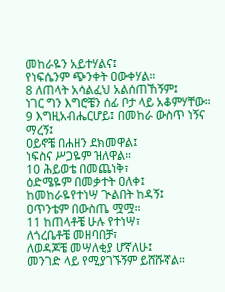መከራዬን አይተሃልና፤
የነፍሴንም ጭንቀት ዐውቀሃል።
8 ለጠላት አሳልፈህ አልሰጠኸኝም፤
ነገር ግን እግሮቼን ሰፊ ቦታ ላይ አቆምሃቸው።
9 እግዚአብሔርሆይ፤ በመከራ ውስጥ ነኝና ማረኝ፤
ዐይኖቼ በሐዘን ደክመዋል፤
ነፍስና ሥጋዬም ዝለዋል።
10 ሕይወቴ በመጨነቅ፣
ዕድሜዬም በመቃተት ዐለቀ፤
ከመከራዬየተነሣ ጒልበት ከዳኝ፤
ዐጥንቴም በውስጤ ሟሟ።
11 ከጠላቶቼ ሁሉ የተነሣ፣
ለጎረቤቶቼ መዘባበቻ፣
ለወዳጆቼ መሣለቂያ ሆኛለሁ፤
መንገድ ላይ የሚያገኙኝም ይሸሹኛል።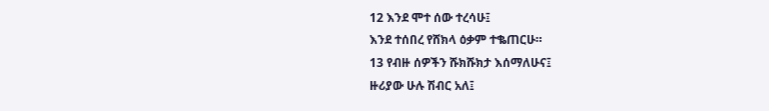12 እንደ ሞተ ሰው ተረሳሁ፤
እንደ ተሰበረ የሸክላ ዕቃም ተቈጠርሁ።
13 የብዙ ሰዎችን ሹክሹክታ እሰማለሁና፤
ዙሪያው ሁሉ ሽብር አለ፤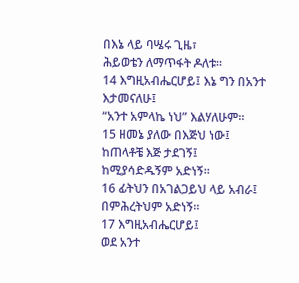በእኔ ላይ ባሤሩ ጊዜ፣
ሕይወቴን ለማጥፋት ዶለቱ።
14 እግዚአብሔርሆይ፤ እኔ ግን በአንተ እታመናለሁ፤
“አንተ አምላኬ ነህ” እልሃለሁም።
15 ዘመኔ ያለው በእጅህ ነው፤
ከጠላቶቼ እጅ ታደገኝ፤
ከሚያሳድዱኝም አድነኝ።
16 ፊትህን በአገልጋይህ ላይ አብራ፤
በምሕረትህም አድነኝ።
17 እግዚአብሔርሆይ፤
ወደ አንተ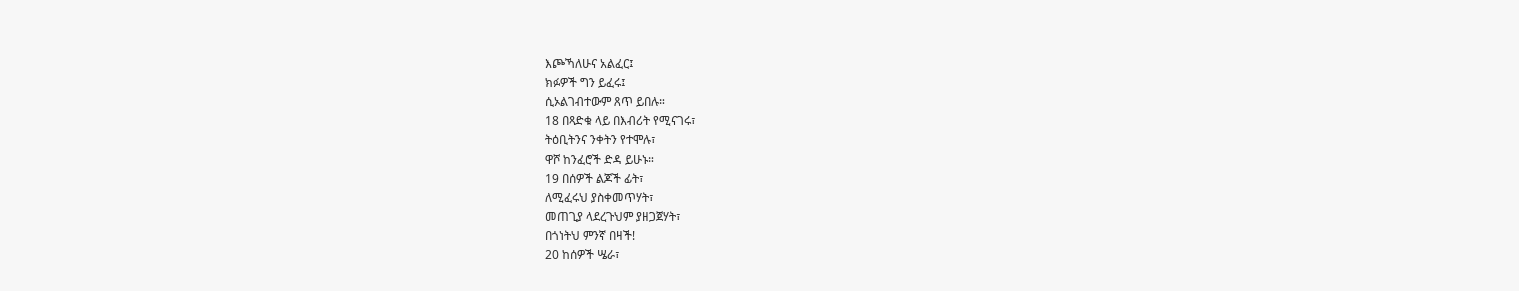እጮኻለሁና አልፈር፤
ክፉዎች ግን ይፈሩ፤
ሲኦልገብተውም ጸጥ ይበሉ።
18 በጻድቁ ላይ በእብሪት የሚናገሩ፣
ትዕቢትንና ንቀትን የተሞሉ፣
ዋሾ ከንፈሮች ድዳ ይሁኑ።
19 በሰዎች ልጆች ፊት፣
ለሚፈሩህ ያስቀመጥሃት፣
መጠጊያ ላደረጉህም ያዘጋጀሃት፣
በጎነትህ ምንኛ በዛች!
20 ከሰዎች ሤራ፣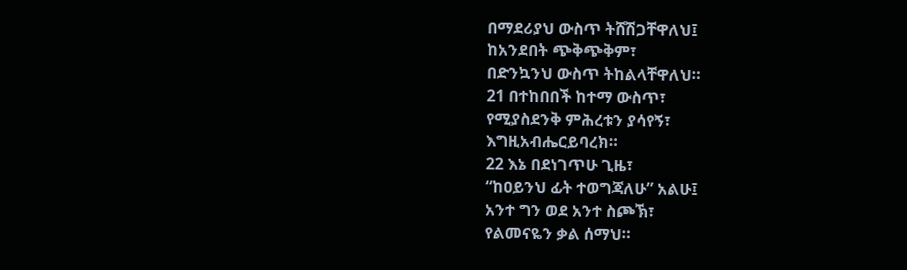በማደሪያህ ውስጥ ትሸሽጋቸዋለህ፤
ከአንደበት ጭቅጭቅም፣
በድንኳንህ ውስጥ ትከልላቸዋለህ።
21 በተከበበች ከተማ ውስጥ፣
የሚያስደንቅ ምሕረቱን ያሳየኝ፣
እግዚአብሔርይባረክ።
22 እኔ በደነገጥሁ ጊዜ፣
“ከዐይንህ ፊት ተወግጃለሁ” አልሁ፤
አንተ ግን ወደ አንተ ስጮኽ፣
የልመናዬን ቃል ሰማህ።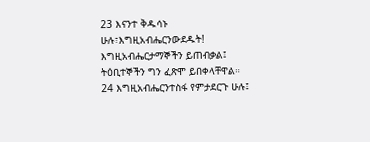23 እናንተ ቅዱሳኑ ሁሉ፣እግዚአብሔርንውደዱት!
እግዚአብሔርታማኞችን ይጠብቃል፤
ትዕቢተኞችን ግን ፈጽሞ ይበቀላቸዋል።
24 እግዚአብሔርንተስፋ የምታደርጉ ሁሉ፤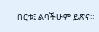በርቱ፤ ልባችሁም ይጽና።